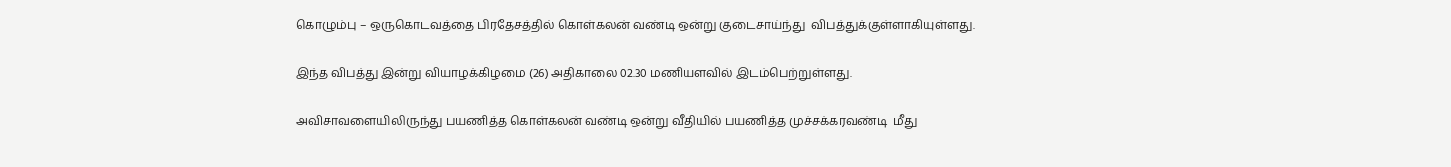கொழும்பு – ஒருகொடவத்தை பிரதேசத்தில் கொள்கலன் வண்டி ஒன்று குடைசாய்ந்து  விபத்துக்குள்ளாகியுள்ளது.

இந்த விபத்து இன்று வியாழக்கிழமை (26) அதிகாலை 02.30 மணியளவில் இடம்பெற்றுள்ளது.

அவிசாவளையிலிருந்து பயணித்த கொள்கலன் வண்டி ஒன்று வீதியில் பயணித்த முச்சக்கரவண்டி  மீது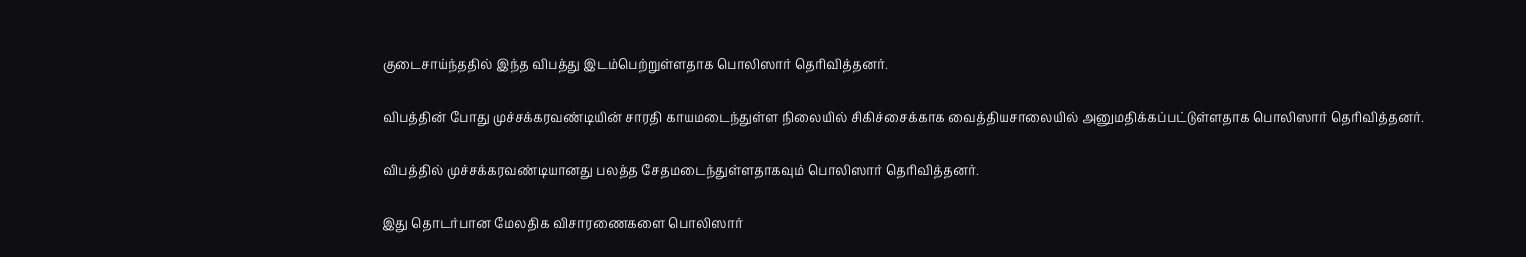குடைசாய்ந்ததில் இந்த விபத்து இடம்பெற்றுள்ளதாக பொலிஸார் தெரிவித்தனர்.

விபத்தின் போது முச்சக்கரவண்டியின் சாரதி காயமடைந்துள்ள நிலையில் சிகிச்சைக்காக வைத்தியசாலையில் அனுமதிக்கப்பட்டுள்ளதாக பொலிஸார் தெரிவித்தனர்.

விபத்தில் முச்சக்கரவண்டியானது பலத்த சேதமடைந்துள்ளதாகவும் பொலிஸார் தெரிவித்தனர்.

இது தொடர்பான மேலதிக விசாரணைகளை பொலிஸார்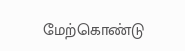மேற்கொண்டு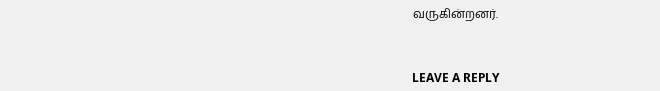வருகின்றனர்.



LEAVE A REPLY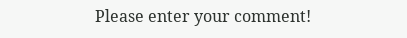Please enter your comment!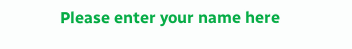Please enter your name here